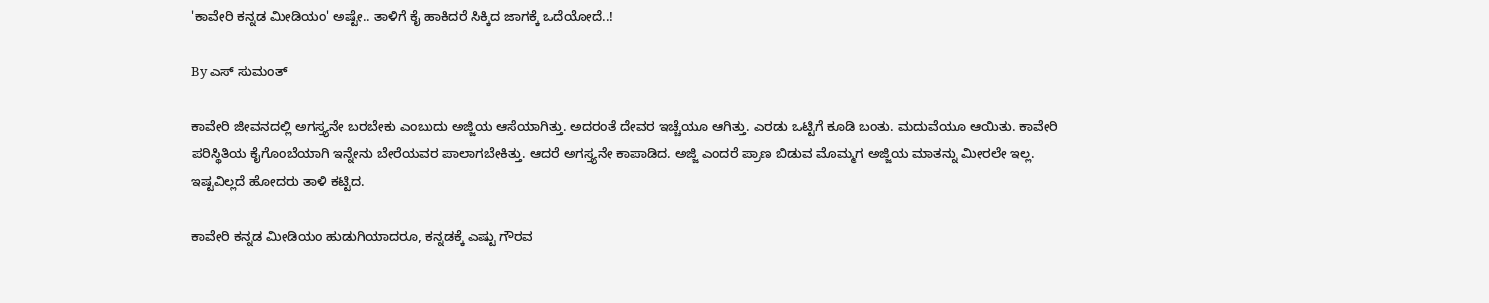'ಕಾವೇರಿ ಕನ್ನಡ ಮೀಡಿಯಂ' ಅಷ್ಟೇ.. ತಾಳಿಗೆ ಕೈ ಹಾಕಿದರೆ ಸಿಕ್ಕಿದ ಜಾಗಕ್ಕೆ ಒದೆಯೋದೆ..!

By ಎಸ್ ಸುಮಂತ್

ಕಾವೇರಿ ಜೀವನದಲ್ಲಿ ಅಗಸ್ತ್ಯನೇ ಬರಬೇಕು ಎಂಬುದು ಅಜ್ಜಿಯ ಆಸೆಯಾಗಿತ್ತು. ಅದರಂತೆ ದೇವರ ಇಚ್ಚೆಯೂ ಆಗಿತ್ತು. ಎರಡು ಒಟ್ಟಿಗೆ ಕೂಡಿ ಬಂತು. ಮದುವೆಯೂ ಆಯಿತು. ಕಾವೇರಿ ಪರಿಸ್ಥಿತಿಯ ಕೈಗೊಂಬೆಯಾಗಿ ಇನ್ನೇನು ಬೇರೆಯವರ ಪಾಲಾಗಬೇಕಿತ್ತು. ಆದರೆ ಅಗಸ್ತ್ಯನೇ ಕಾಪಾಡಿದ. ಅಜ್ಜಿ ಎಂದರೆ ಪ್ರಾಣ ಬಿಡುವ ಮೊಮ್ಮಗ ಅಜ್ಜಿಯ ಮಾತನ್ನು ಮೀರಲೇ ಇಲ್ಲ. ಇಷ್ಟವಿಲ್ಲದೆ ಹೋದರು ತಾಳಿ ಕಟ್ಟಿದ.

ಕಾವೇರಿ ಕನ್ನಡ ಮೀಡಿಯಂ ಹುಡುಗಿಯಾದರೂ, ಕನ್ನಡಕ್ಕೆ ಎಷ್ಟು ಗೌರವ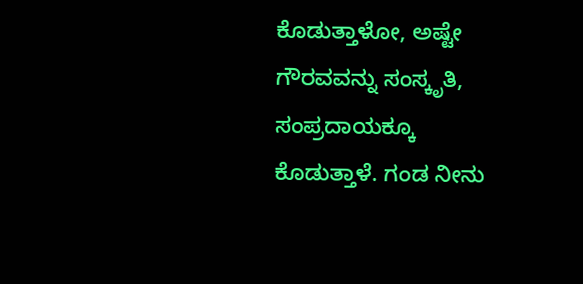ಕೊಡುತ್ತಾಳೋ, ಅಷ್ಟೇ ಗೌರವವನ್ನು ಸಂಸ್ಕೃತಿ, ಸಂಪ್ರದಾಯಕ್ಕೂ ಕೊಡುತ್ತಾಳೆ‌. ಗಂಡ ನೀನು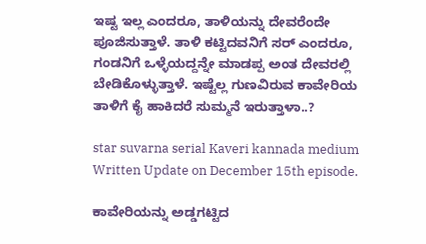ಇಷ್ಟ ಇಲ್ಲ ಎಂದರೂ, ತಾಳಿಯನ್ನು ದೇವರೆಂದೇ ಪೂಜಿಸುತ್ತಾಳೆ‌. ತಾಳಿ ಕಟ್ಟಿದವನಿಗೆ ಸರ್ ಎಂದರೂ, ಗಂಡನಿಗೆ ಒಳ್ಳೆಯದ್ದನ್ನೇ ಮಾಡಪ್ಪ ಅಂತ ದೇವರಲ್ಲಿ ಬೇಡಿಕೊಳ್ಳುತ್ತಾಳೆ. ಇಷ್ಟೆಲ್ಲ ಗುಣವಿರುವ ಕಾವೇರಿಯ ತಾಳಿಗೆ ಕೈ ಹಾಕಿದರೆ ಸುಮ್ಮನೆ ಇರುತ್ತಾಳಾ..?

star suvarna serial Kaveri kannada medium Written Update on December 15th episode.

ಕಾವೇರಿಯನ್ನು ಅಡ್ಡಗಟ್ಟಿದ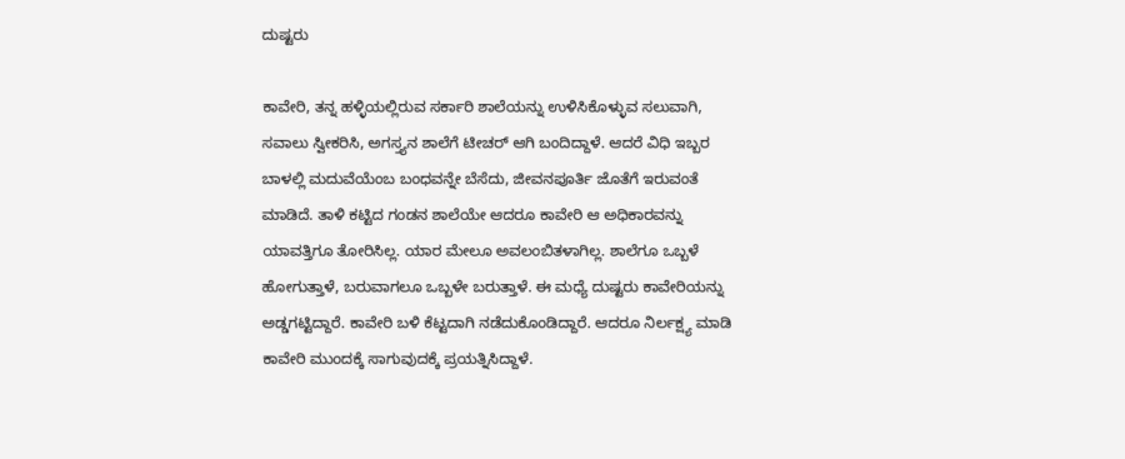ದುಷ್ಟರು

ಕಾವೇರಿ, ತನ್ನ ಹಳ್ಳಿಯಲ್ಲಿರುವ ಸರ್ಕಾರಿ ಶಾಲೆಯನ್ನು ಉಳಿಸಿಕೊಳ್ಳುವ ಸಲುವಾಗಿ, ಸವಾಲು ಸ್ವೀಕರಿಸಿ, ಅಗಸ್ತ್ಯನ ಶಾಲೆಗೆ ಟೀಚರ್ ಆಗಿ ಬಂದಿದ್ದಾಳೆ. ಆದರೆ ವಿಧಿ ಇಬ್ಬರ ಬಾಳಲ್ಲಿ ಮದುವೆಯೆಂಬ ಬಂಧವನ್ನೇ ಬೆಸೆದು, ಜೀವನಪೂರ್ತಿ ಜೊತೆಗೆ ಇರುವಂತೆ ಮಾಡಿದೆ. ತಾಳಿ ಕಟ್ಟಿದ ಗಂಡನ ಶಾಲೆಯೇ ಆದರೂ ಕಾವೇರಿ ಆ ಅಧಿಕಾರವನ್ನು ಯಾವತ್ತಿಗೂ ತೋರಿಸಿಲ್ಲ. ಯಾರ ಮೇಲೂ ಅವಲಂಬಿತಳಾಗಿಲ್ಲ. ಶಾಲೆಗೂ ಒಬ್ಬಳೆ ಹೋಗುತ್ತಾಳೆ, ಬರುವಾಗಲೂ ಒಬ್ಬಳೇ ಬರುತ್ತಾಳೆ. ಈ ಮಧ್ಯೆ ದುಷ್ಟರು ಕಾವೇರಿಯನ್ನು ಅಡ್ಡಗಟ್ಟಿದ್ದಾರೆ. ಕಾವೇರಿ ಬಳಿ ಕೆಟ್ಟದಾಗಿ ನಡೆದುಕೊಂಡಿದ್ದಾರೆ. ಆದರೂ ನಿರ್ಲಕ್ಷ್ಯ ಮಾಡಿ ಕಾವೇರಿ ಮುಂದಕ್ಕೆ ಸಾಗುವುದಕ್ಕೆ ಪ್ರಯತ್ನಿಸಿದ್ದಾಳೆ.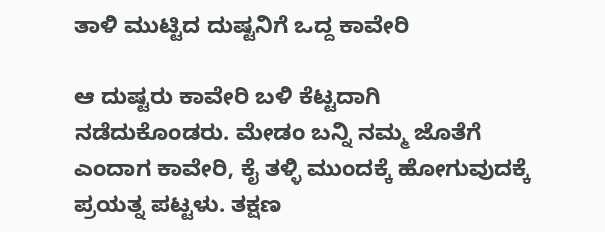ತಾಳಿ ಮುಟ್ಟಿದ ದುಷ್ಟನಿಗೆ ಒದ್ದ ಕಾವೇರಿ

ಆ ದುಷ್ಟರು ಕಾವೇರಿ ಬಳಿ ಕೆಟ್ಟದಾಗಿ ನಡೆದುಕೊಂಡರು. ಮೇಡಂ ಬನ್ನಿ ನಮ್ಮ ಜೊತೆಗೆ ಎಂದಾಗ ಕಾವೇರಿ, ಕೈ ತಳ್ಳಿ ಮುಂದಕ್ಕೆ ಹೋಗುವುದಕ್ಕೆ ಪ್ರಯತ್ನ ಪಟ್ಟಳು. ತಕ್ಷಣ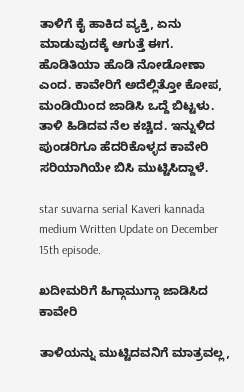ತಾಳಿಗೆ ಕೈ ಹಾಕಿದ ವ್ಯಕ್ತಿ, ಏನು ಮಾಡುವುದಕ್ಕೆ ಆಗುತ್ತೆ ಈಗ. ಹೊಡಿತಿಯಾ ಹೊಡಿ ನೋಡೋಣಾ ಎಂದ. ಕಾವೇರಿಗೆ ಅದೆಲ್ಲಿತ್ತೋ ಕೋಪ, ಮಂಡಿಯಿಂದ ಜಾಡಿಸಿ ಒದ್ದೆ ಬಿಟ್ಟಳು. ತಾಳಿ ಹಿಡಿದವ ನೆಲ ಕಚ್ಚಿದ. ಇನ್ನುಳಿದ ಪುಂಡರಿಗೂ ಹೆದರಿಕೊಳ್ಳದ ಕಾವೇರಿ ಸರಿಯಾಗಿಯೇ ಬಿಸಿ ಮುಟ್ಟಿಸಿದ್ದಾಳೆ.

star suvarna serial Kaveri kannada medium Written Update on December 15th episode.

ಖದೀಮರಿಗೆ ಹಿಗ್ಗಾಮುಗ್ಗಾ ಜಾಡಿಸಿದ ಕಾವೇರಿ

ತಾಳಿಯನ್ನು ಮುಟ್ಟಿದವನಿಗೆ ಮಾತ್ರವಲ್ಲ,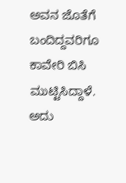ಅವನ ಜೊತೆಗೆ ಬಂದಿದ್ದವರಿಗೂ ಕಾವೇರಿ ಬಿಸಿ ಮುಟ್ಟಿಸಿದ್ದಾಳೆ. ಅದು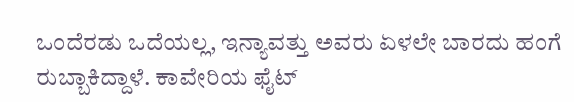ಒಂದೆರಡು ಒದೆಯಲ್ಲ, ಇನ್ಯಾವತ್ತು ಅವರು ಏಳಲೇ ಬಾರದು ಹಂಗೆ ರುಬ್ಬಾಕಿದ್ದಾಳೆ. ಕಾವೇರಿಯ ಫೈಟ್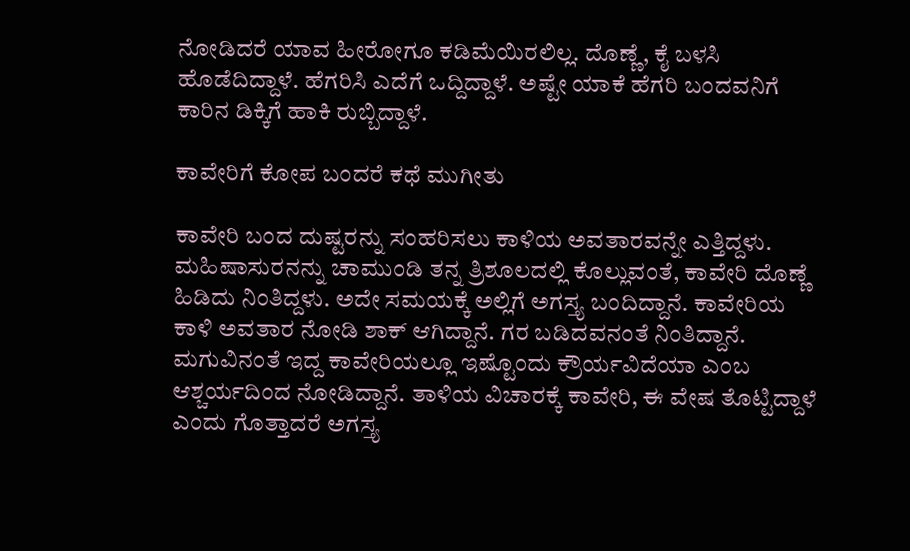ನೋಡಿದರೆ ಯಾವ ಹೀರೋಗೂ ಕಡಿಮೆಯಿರಲಿಲ್ಲ. ದೊಣ್ಣೆ, ಕೈ ಬಳಸಿ ಹೊಡೆದಿದ್ದಾಳೆ. ಹೆಗರಿಸಿ ಎದೆಗೆ ಒದ್ದಿದ್ದಾಳೆ. ಅಷ್ಟೇ ಯಾಕೆ ಹೆಗರಿ ಬಂದವನಿಗೆ ಕಾರಿನ ಡಿಕ್ಕಿಗೆ ಹಾಕಿ ರುಬ್ಬಿದ್ದಾಳೆ.

ಕಾವೇರಿಗೆ ಕೋಪ ಬಂದರೆ ಕಥೆ ಮುಗೀತು

ಕಾವೇರಿ ಬಂದ ದುಷ್ಟರನ್ನು ಸಂಹರಿಸಲು ಕಾಳಿಯ ಅವತಾರವನ್ನೇ ಎತ್ತಿದ್ದಳು. ಮಹಿಷಾಸುರನನ್ನು ಚಾಮುಂಡಿ ತನ್ನ ತ್ರಿಶೂಲದಲ್ಲಿ ಕೊಲ್ಲುವಂತೆ, ಕಾವೇರಿ ದೊಣ್ಣೆ ಹಿಡಿದು ನಿಂತಿದ್ದಳು. ಅದೇ ಸಮಯಕ್ಕೆ ಅಲ್ಲಿಗೆ ಅಗಸ್ತ್ಯ ಬಂದಿದ್ದಾನೆ. ಕಾವೇರಿಯ ಕಾಳಿ ಅವತಾರ ನೋಡಿ ಶಾಕ್ ಆಗಿದ್ದಾನೆ. ಗರ ಬಡಿದವನಂತೆ ನಿಂತಿದ್ದಾನೆ. ಮಗುವಿನಂತೆ ಇದ್ದ ಕಾವೇರಿಯಲ್ಲೂ ಇಷ್ಟೊಂದು ಕ್ರೌರ್ಯವಿದೆಯಾ ಎಂಬ ಆಶ್ಚರ್ಯದಿಂದ ನೋಡಿದ್ದಾನೆ. ತಾಳಿಯ ವಿಚಾರಕ್ಕೆ ಕಾವೇರಿ, ಈ ವೇಷ ತೊಟ್ಟಿದ್ದಾಳೆ ಎಂದು ಗೊತ್ತಾದರೆ ಅಗಸ್ತ್ಯ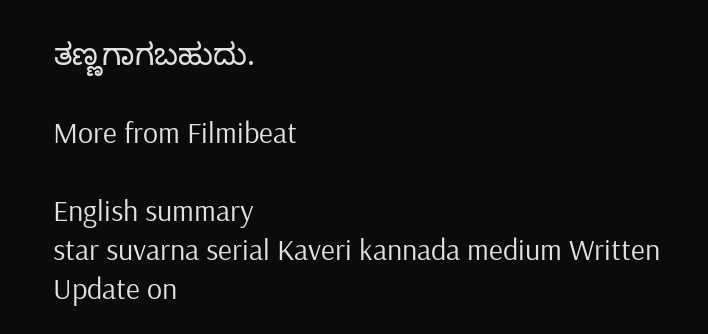ತಣ್ಣಗಾಗಬಹುದು.

More from Filmibeat

English summary
star suvarna serial Kaveri kannada medium Written Update on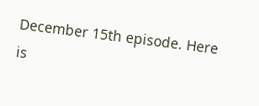December 15th episode. Here is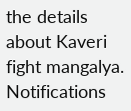the details about Kaveri fight mangalya.
Notifications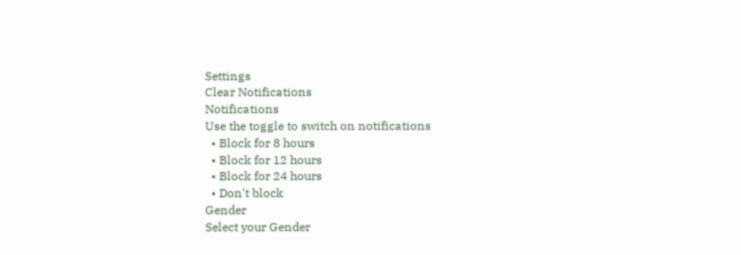Settings
Clear Notifications
Notifications
Use the toggle to switch on notifications
  • Block for 8 hours
  • Block for 12 hours
  • Block for 24 hours
  • Don't block
Gender
Select your Gender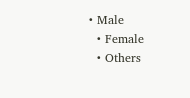• Male
  • Female
  • Others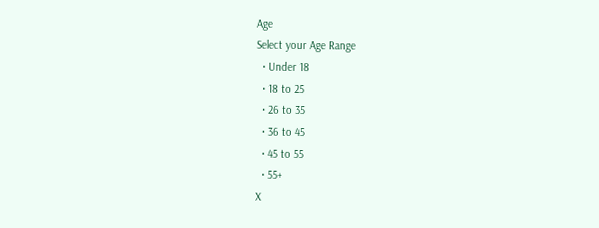Age
Select your Age Range
  • Under 18
  • 18 to 25
  • 26 to 35
  • 36 to 45
  • 45 to 55
  • 55+
X